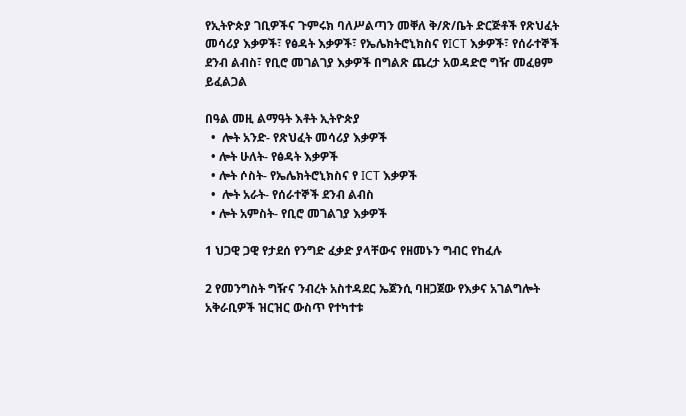የኢትዮጵያ ገቢዎችና ጉምሩክ ባለሥልጣን መቐለ ቅ/ጽ/ቤት ድርጅቶች የጽህፈት መሳሪያ እቃዎች፣ የፅዳት እቃዎች፣ የኤሌክትሮኒክስና የICT እቃዎች፣ የሰራተኞች ደንብ ልብስ፣ የቢሮ መገልገያ እቃዎች በግልጽ ጨረታ አወዳድሮ ግዥ መፈፀም ይፈልጋል

በዓል መዚ ልማዓት እቶት ኢትዮጵያ
  •  ሎት አንድ- የጽህፈት መሳሪያ እቃዎች
  • ሎት ሁለት- የፅዳት እቃዎች
  • ሎት ሶስት- የኤሌክትሮኒክስና የ ICT እቃዎች
  •  ሎት አራት- የሰራተኞች ደንብ ልብስ
  • ሎት አምስት- የቢሮ መገልገያ እቃዎች

1 ህጋዊ ጋዊ የታደሰ የንግድ ፈቃድ ያላቸውና የዘመኑን ግብር የከፈሉ

2 የመንግስት ግዥና ንብረት አስተዳደር ኤጀንሲ ባዘጋጀው የእቃና አገልግሎት አቅራቢዎች ዝርዝር ውስጥ የተካተቱ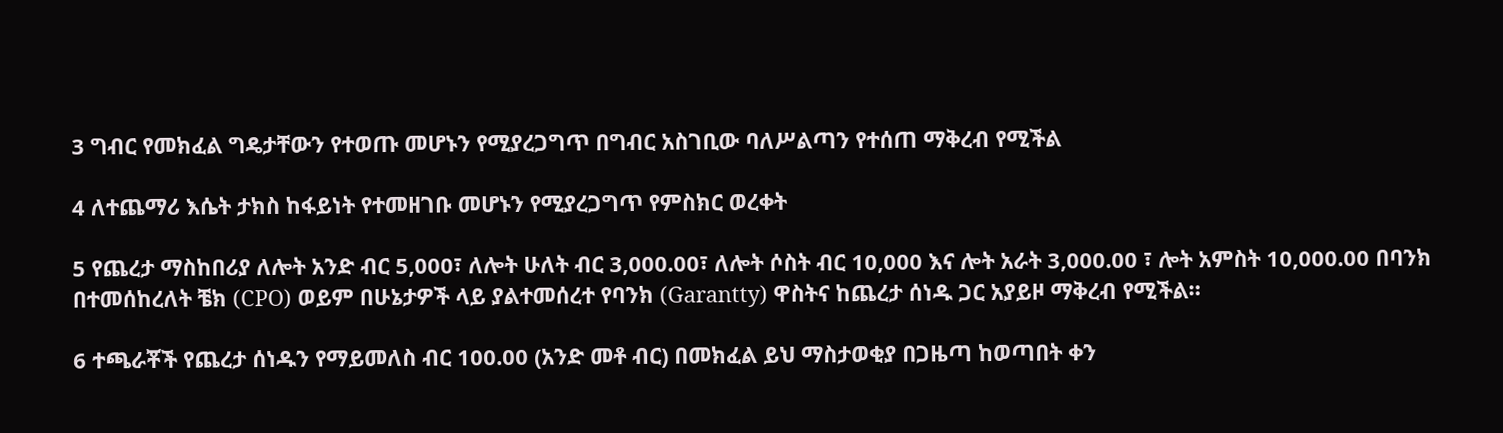3 ግብር የመክፈል ግዴታቸውን የተወጡ መሆኑን የሚያረጋግጥ በግብር አስገቢው ባለሥልጣን የተሰጠ ማቅረብ የሚችል

4 ለተጨማሪ እሴት ታክስ ከፋይነት የተመዘገቡ መሆኑን የሚያረጋግጥ የምስክር ወረቀት

5 የጨረታ ማስከበሪያ ለሎት አንድ ብር 5,000፣ ለሎት ሁለት ብር 3,000.00፣ ለሎት ሶስት ብር 10,000 እና ሎት አራት 3,000.00 ፣ ሎት አምስት 10,000.00 በባንክ በተመሰከረለት ቼክ (CPO) ወይም በሁኔታዎች ላይ ያልተመሰረተ የባንክ (Garantty) ዋስትና ከጨረታ ሰነዱ ጋር አያይዞ ማቅረብ የሚችል።

6 ተጫራቾች የጨረታ ሰነዱን የማይመለስ ብር 100.00 (አንድ መቶ ብር) በመክፈል ይህ ማስታወቂያ በጋዜጣ ከወጣበት ቀን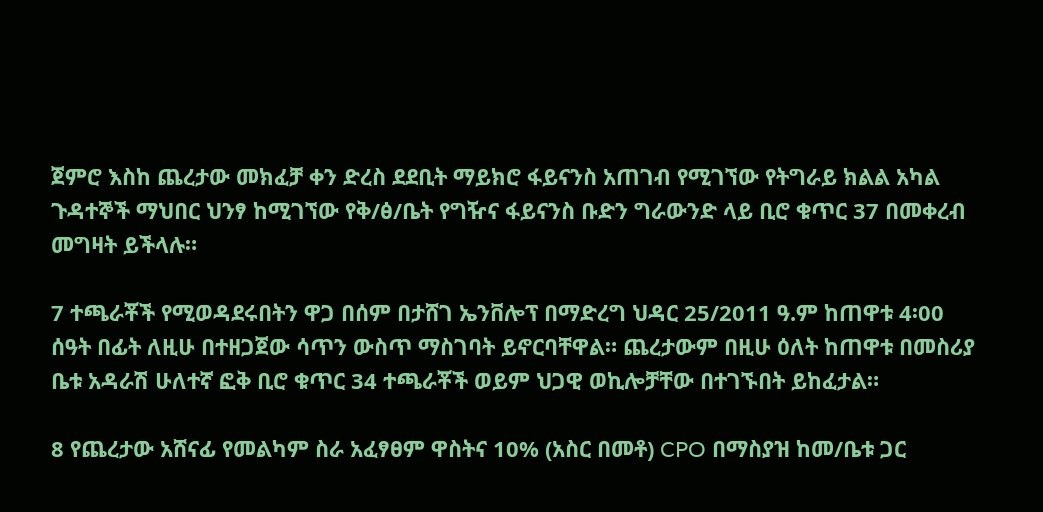ጀምሮ እስከ ጨረታው መክፈቻ ቀን ድረስ ደደቢት ማይክሮ ፋይናንስ አጠገብ የሚገኘው የትግራይ ክልል አካል ጉዳተኞች ማህበር ህንፃ ከሚገኘው የቅ/ፅ/ቤት የግዥና ፋይናንስ ቡድን ግራውንድ ላይ ቢሮ ቁጥር 37 በመቀረብ መግዛት ይችላሉ።

7 ተጫራቾች የሚወዳደሩበትን ዋጋ በሰም በታሸገ ኤንቨሎፕ በማድረግ ህዳር 25/2011 ዓ.ም ከጠዋቱ 4፡00 ሰዓት በፊት ለዚሁ በተዘጋጀው ሳጥን ውስጥ ማስገባት ይኖርባቸዋል። ጨረታውም በዚሁ ዕለት ከጠዋቱ በመስሪያ ቤቱ አዳራሽ ሁለተኛ ፎቅ ቢሮ ቁጥር 34 ተጫራቾች ወይም ህጋዊ ወኪሎቻቸው በተገኙበት ይከፈታል።

8 የጨረታው አሸናፊ የመልካም ስራ አፈፃፀም ዋስትና 10% (አስር በመቶ) CPO በማስያዝ ከመ/ቤቱ ጋር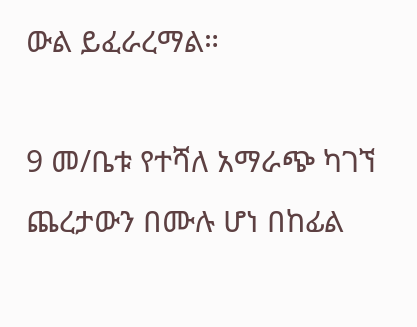ውል ይፈራረማል።

9 መ/ቤቱ የተሻለ አማራጭ ካገኘ ጨረታውን በሙሉ ሆነ በከፊል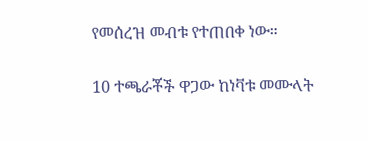የመሰረዝ መብቱ የተጠበቀ ነው።

10 ተጫራቾች ዋጋው ከነቫቱ መሙላት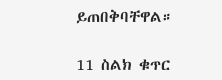ይጠበቅባቸዋል።

11 ስልክ ቁጥር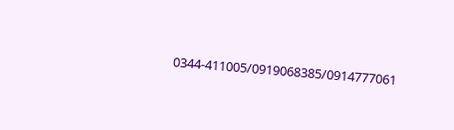0344-411005/0919068385/0914777061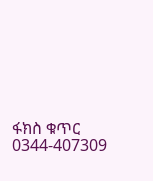ፋክስ ቁጥር 0344-407309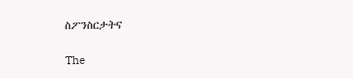ስፖንስርታትና

The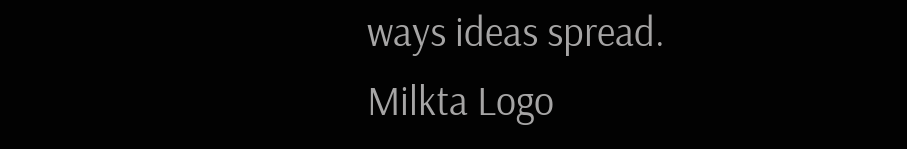ways ideas spread.
Milkta Logo